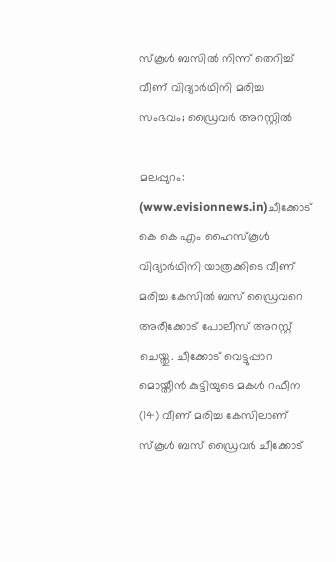സ്കൂള്‍ ബസില്‍ നിന്ന് തെറിച്ച് വീണ് വിദ്യാര്‍ഥിനി മരിച്ച സംഭവം; ഡ്രൈവര്‍ അറസ്റ്റില്‍

മലപ്പുറം: (www.evisionnews.in)ചീക്കോട് കെ കെ എം ഹൈസ്കൂള്‍ വിദ്യാര്‍ഥിനി യാത്രക്കിടെ വീണ് മരിച്ച കേസില്‍ ബസ് ഡ്രൈവറെ അരീക്കോട് പോലീസ് അറസ്റ്റ് ചെയ്തു. ചീക്കോട് വെട്ടുപ്പാറ മൊയ്തീന്‍ കുട്ടിയുടെ മകള്‍ റഫീന (14) വീണ് മരിച്ച കേസിലാണ് സ്കൂള്‍ ബസ് ഡ്രൈവര്‍ ചീക്കോട്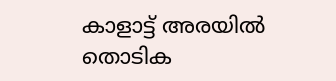കാളാട്ട് അരയില്‍ തൊടിക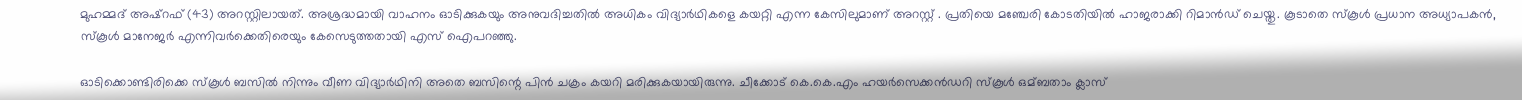മുഹമ്മദ് അഷ്റഫ് (43) അറസ്റ്റിലായത്. അശ്രദ്ധമായി വാഹനം ഓടിക്കുകയും അനുവദിച്ചതില്‍ അധികം വിദ്യാര്‍ഥികളെ കയറ്റി എന്ന കേസിലുമാണ് അറസ്റ്റ് . പ്രതിയെ മഞ്ചേരി കോടതിയില്‍ ഹാജരാക്കി റിമാന്‍ഡ് ചെയ്തു. കൂടാതെ സ്കൂള്‍ പ്രധാന അധ്യാപകന്‍, സ്കൂള്‍ മാനേജര്‍ എന്നിവര്‍ക്കെതിരെയും കേസെടുത്തതായി എസ് ഐപറഞ്ഞു.

ഓടിക്കൊണ്ടിരിക്കെ സ്കൂള്‍ ബസില്‍ നിന്നും വീണ വിദ്യാര്‍ഥിനി അതെ ബസിന്റെ പിന്‍ ചക്രം കയറി മരിക്കുകയായിരുന്നു. ചീക്കോട് കെ.കെ.എം ഹയര്‍സെക്കന്‍ഡറി സ്കൂള്‍ ഒമ്ബതാം ക്ലാസ്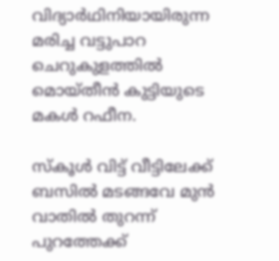വിദ്യാര്‍ഥിനിയായിരുന്ന മരിച്ച വട്ടുപാറ ചെറുകുളത്തില്‍ മൊയ്തീന്‍ കുട്ടിയുടെ മകള്‍ റഫീന.

സ്കൂള്‍ വിട്ട് വീട്ടിലേക്ക് ബസില്‍ മടങ്ങവേ മുന്‍ വാതില്‍ തുറന്ന് പുറത്തേക്ക്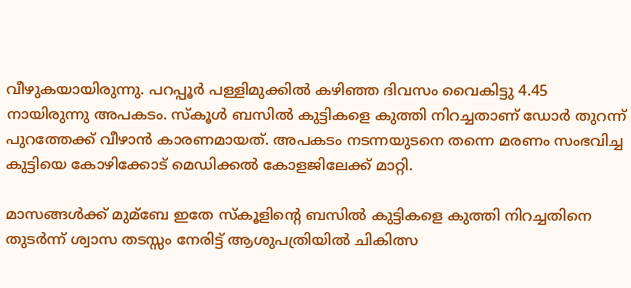വീഴുകയായിരുന്നു. പറപ്പൂര്‍ പള്ളിമുക്കില്‍ കഴിഞ്ഞ ദിവസം വൈകിട്ടു 4.45 നായിരുന്നു അപകടം. സ്കൂള്‍ ബസില്‍ കുട്ടികളെ കുത്തി നിറച്ചതാണ് ഡോര്‍ തുറന്ന് പുറത്തേക്ക് വീഴാന്‍ കാരണമായത്. അപകടം നടന്നയുടനെ തന്നെ മരണം സംഭവിച്ച കുട്ടിയെ കോഴിക്കോട് മെഡിക്കല്‍ കോളജിലേക്ക് മാറ്റി.

മാസങ്ങള്‍ക്ക് മുമ്ബേ ഇതേ സ്കൂളിന്റെ ബസില്‍ കുട്ടികളെ കുത്തി നിറച്ചതിനെ തുടര്‍ന്ന് ശ്വാസ തടസ്സം നേരിട്ട് ആശുപത്രിയില്‍ ചികിത്സ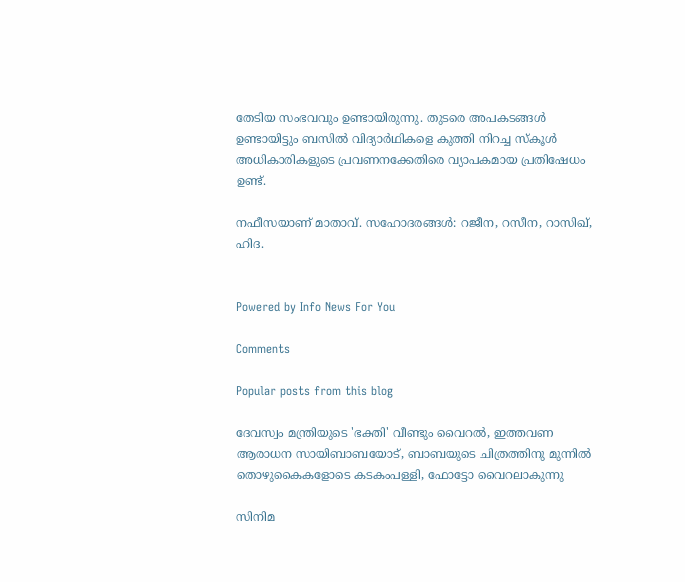തേടിയ സംഭവവും ഉണ്ടായിരുന്നു. തുടരെ അപകടങ്ങള്‍ ഉണ്ടായിട്ടും ബസില്‍ വിദ്യാര്‍ഥികളെ കുത്തി നിറച്ച സ്കൂള്‍ അധികാരികളുടെ പ്രവണനക്കേതിരെ വ്യാപകമായ പ്രതിഷേധം ഉണ്ട്.

നഫീസയാണ് മാതാവ്. സഹോദരങ്ങള്‍: റജീന, റസീന, റാസിഖ്, ഹിദ.


Powered by Info News For You

Comments

Popular posts from this blog

ദേവസ്വം മന്ത്രിയുടെ 'ഭക്തി' വീണ്ടും വൈറല്‍, ഇത്തവണ ആരാധന സായിബാബയോട്, ബാബയുടെ ചിത്രത്തിനു മുന്നില്‍ തൊഴുകൈകളോടെ കടകംപള്ളി, ഫോട്ടോ വൈറലാകുന്നു

സിനിമ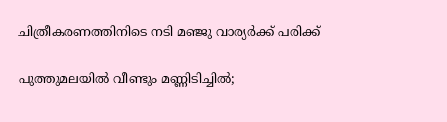ചിത്രീകരണത്തിനിടെ നടി മഞ്ജു വാര്യര്‍ക്ക് പരിക്ക്

പുത്തുമലയില്‍ വീണ്ടും മണ്ണിടിച്ചില്‍;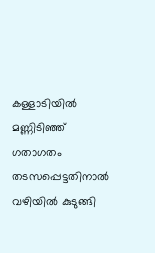കള്ളാടിയില്‍ മണ്ണിടിഞ്ഞ് ഗതാഗതം തടസപ്പെട്ടതിനാല്‍ വഴിയില്‍ കുടുങ്ങി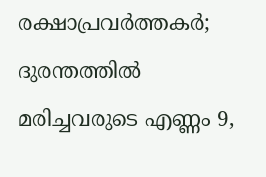രക്ഷാപ്രവര്‍ത്തകര്‍; ദുരന്തത്തില്‍ മരിച്ചവരുടെ എണ്ണം 9,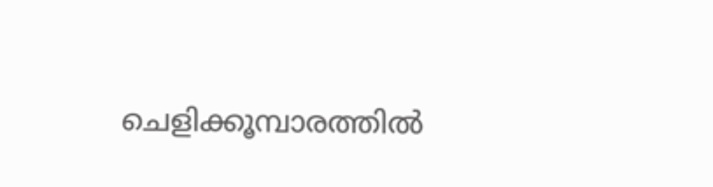ചെളിക്കൂമ്പാരത്തില്‍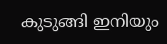കുടുങ്ങി ഇനിയും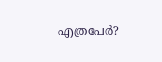എത്രപേര്‍?